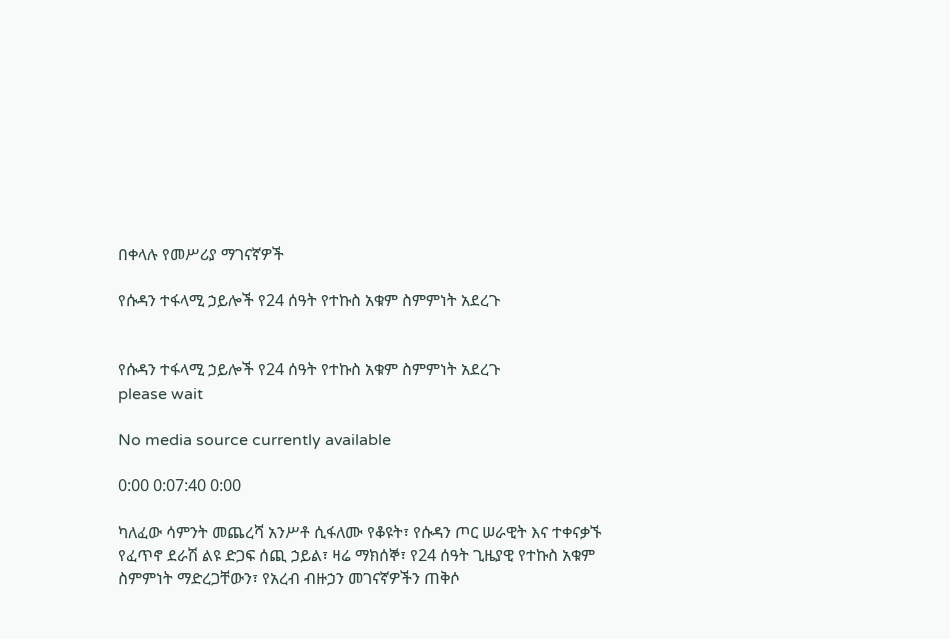በቀላሉ የመሥሪያ ማገናኛዎች

የሱዳን ተፋላሚ ኃይሎች የ24 ሰዓት የተኩስ አቁም ስምምነት አደረጉ


የሱዳን ተፋላሚ ኃይሎች የ24 ሰዓት የተኩስ አቁም ስምምነት አደረጉ
please wait

No media source currently available

0:00 0:07:40 0:00

ካለፈው ሳምንት መጨረሻ አንሥቶ ሲፋለሙ የቆዩት፣ የሱዳን ጦር ሠራዊት እና ተቀናቃኙ የፈጥኖ ደራሽ ልዩ ድጋፍ ሰጪ ኃይል፣ ዛሬ ማክሰኞ፣ የ24 ሰዓት ጊዜያዊ የተኩስ አቁም ስምምነት ማድረጋቸውን፣ የአረብ ብዙኃን መገናኛዎችን ጠቅሶ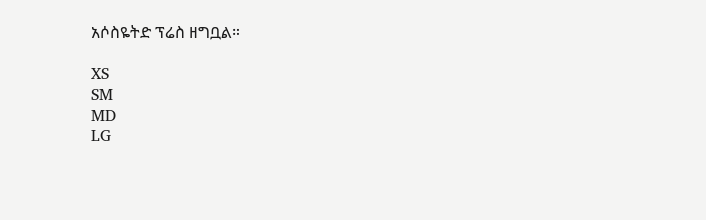አሶስዬትድ ፕሬስ ዘግቧል።

XS
SM
MD
LG